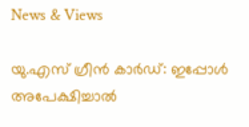News & Views

യു.എസ്‌ ഗ്രീന്‍ കാര്‍ഡ്: ഇപ്പോള്‍ അപേക്ഷിച്ചാല്‍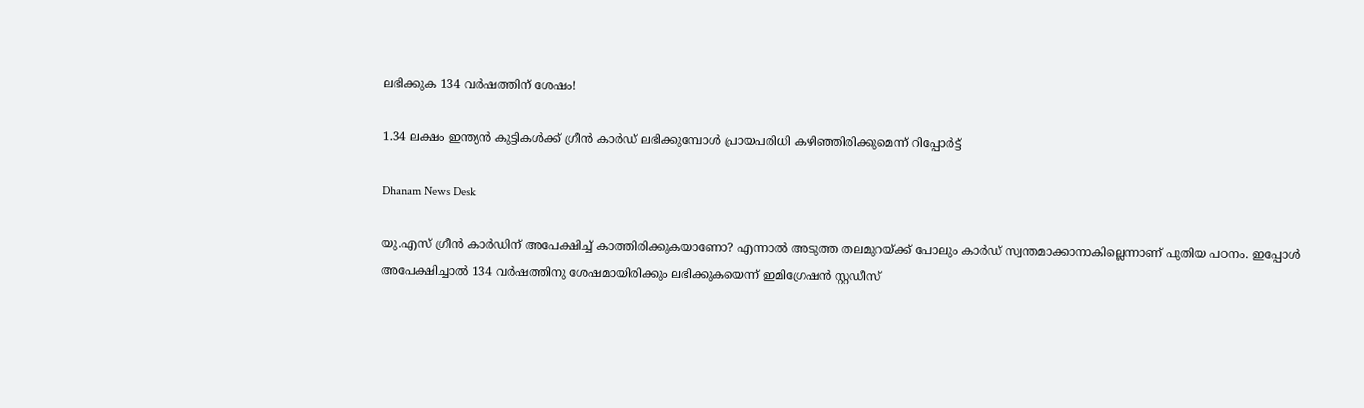ലഭിക്കുക 134 വര്‍ഷത്തിന് ശേഷം!

1.34 ലക്ഷം ഇന്ത്യന്‍ കുട്ടികള്‍ക്ക് ഗ്രീന്‍ കാര്‍ഡ് ലഭിക്കുമ്പോള്‍ പ്രായപരിധി കഴിഞ്ഞിരിക്കുമെന്ന് റിപ്പോര്‍ട്ട്

Dhanam News Desk

യു.എസ്‌ ഗ്രീന്‍ കാര്‍ഡിന് അപേക്ഷിച്ച് കാത്തിരിക്കുകയാണോ? എന്നാല്‍ അടുത്ത തലമുറയ്ക്ക് പോലും കാര്‍ഡ് സ്വന്തമാക്കാനാകില്ലെന്നാണ് പുതിയ പഠനം. ഇപ്പോള്‍ അപേക്ഷിച്ചാല്‍ 134 വര്‍ഷത്തിനു ശേഷമായിരിക്കും ലഭിക്കുകയെന്ന് ഇമിഗ്രേഷന്‍ സ്റ്റഡീസ്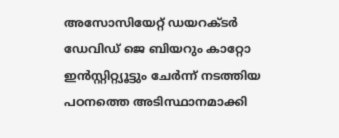അസോസിയേറ്റ് ഡയറക്ടര്‍ ഡേവിഡ് ജെ ബിയറും കാറ്റോ ഇന്‍സ്റ്റിറ്റ്യൂട്ടും ചേര്‍ന്ന് നടത്തിയ പഠനത്തെ അടിസ്ഥാനമാക്കി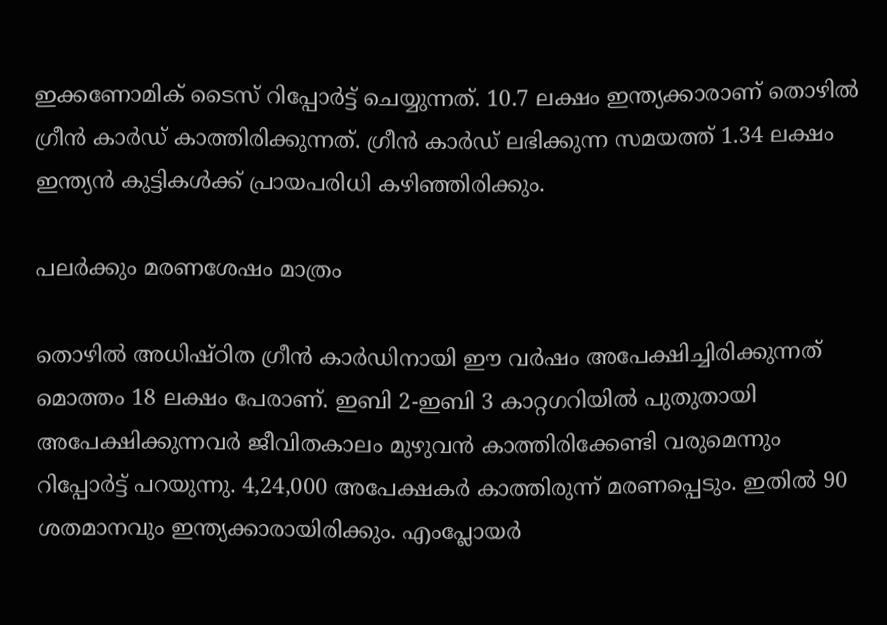ഇക്കണോമിക് ടൈസ് റിപ്പോര്‍ട്ട് ചെയ്യുന്നത്. 10.7 ലക്ഷം ഇന്ത്യക്കാരാണ് തൊഴില്‍ ഗ്രീന്‍ കാര്‍ഡ് കാത്തിരിക്കുന്നത്. ഗ്രീന്‍ കാര്‍ഡ് ലഭിക്കുന്ന സമയത്ത് 1.34 ലക്ഷം ഇന്ത്യന്‍ കുട്ടികള്‍ക്ക് പ്രായപരിധി കഴിഞ്ഞിരിക്കും.

പലര്‍ക്കും മരണശേഷം മാത്രം

തൊഴില്‍ അധിഷ്ഠിത ഗ്രീന്‍ കാര്‍ഡിനായി ഈ വര്‍ഷം അപേക്ഷിച്ചിരിക്കുന്നത് മൊത്തം 18 ലക്ഷം പേരാണ്. ഇബി 2-ഇബി 3 കാറ്റഗറിയില്‍ പുതുതായി അപേക്ഷിക്കുന്നവര്‍ ജീവിതകാലം മുഴുവന്‍ കാത്തിരിക്കേണ്ടി വരുമെന്നും റിപ്പോര്‍ട്ട് പറയുന്നു. 4,24,000 അപേക്ഷകര്‍ കാത്തിരുന്ന് മരണപ്പെടും. ഇതില്‍ 90 ശതമാനവും ഇന്ത്യക്കാരായിരിക്കും. എംപ്ലോയര്‍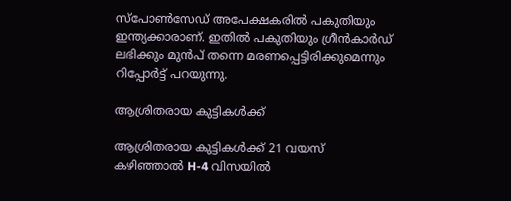സ്‌പോണ്‍സേഡ് അപേക്ഷകരില്‍ പകുതിയും ഇന്ത്യക്കാരാണ്. ഇതില്‍ പകുതിയും ഗ്രീന്‍കാര്‍ഡ് ലഭിക്കും മുന്‍പ് തന്നെ മരണപ്പെട്ടിരിക്കുമെന്നും റിപ്പോര്‍ട്ട് പറയുന്നു.

ആശ്രിതരായ കുട്ടികള്‍ക്ക്

ആശ്രിതരായ കുട്ടികള്‍ക്ക് 21 വയസ് കഴിഞ്ഞാല്‍ H-4 വിസയില്‍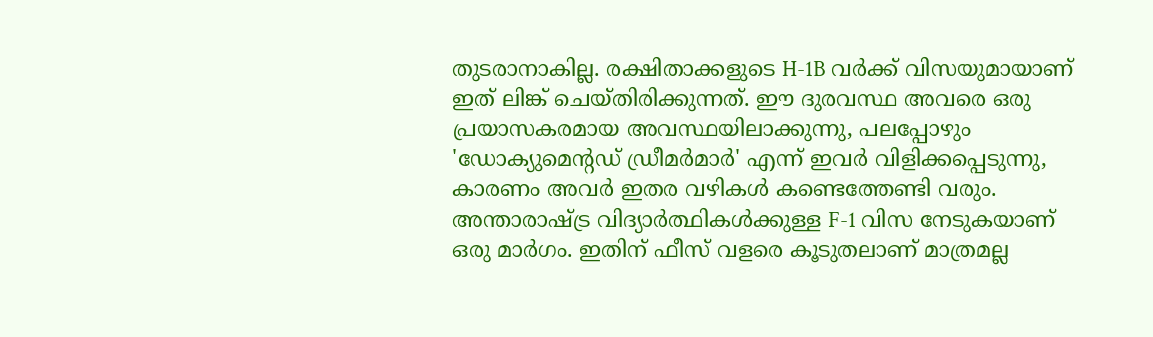തുടരാനാകില്ല. രക്ഷിതാക്കളുടെ H-1B വര്‍ക്ക് വിസയുമായാണ് ഇത് ലിങ്ക് ചെയ്തിരിക്കുന്നത്. ഈ ദുരവസ്ഥ അവരെ ഒരു പ്രയാസകരമായ അവസ്ഥയിലാക്കുന്നു, പലപ്പോഴും 'ഡോക്യുമെന്റഡ് ഡ്രീമര്‍മാര്‍' എന്ന് ഇവര്‍ വിളിക്കപ്പെടുന്നു, കാരണം അവര്‍ ഇതര വഴികള്‍ കണ്ടെത്തേണ്ടി വരും. അന്താരാഷ്ട്ര വിദ്യാര്‍ത്ഥികള്‍ക്കുള്ള F-1 വിസ നേടുകയാണ് ഒരു മാര്‍ഗം. ഇതിന് ഫീസ് വളരെ കൂടുതലാണ് മാത്രമല്ല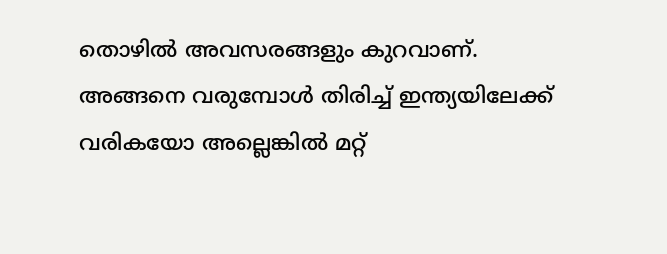തൊഴില്‍ അവസരങ്ങളും കുറവാണ്. അങ്ങനെ വരുമ്പോള്‍ തിരിച്ച് ഇന്ത്യയിലേക്ക് വരികയോ അല്ലെങ്കില്‍ മറ്റ്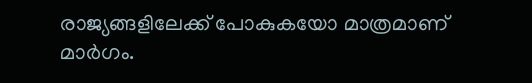രാജ്യങ്ങളിലേക്ക് പോകുകയോ മാത്രമാണ് മാര്‍ഗം.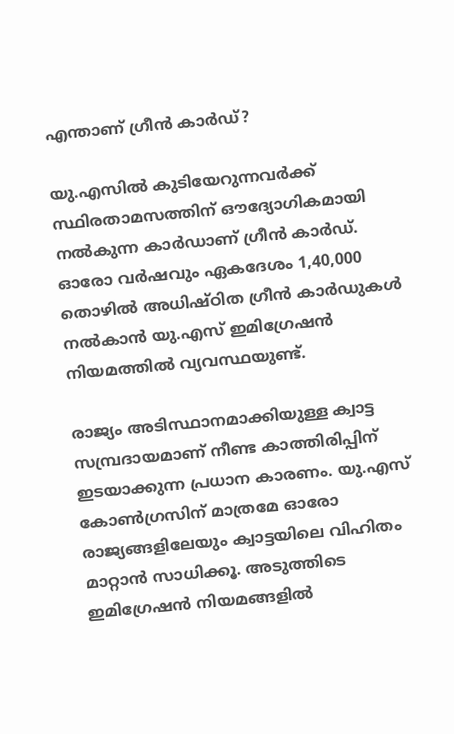എന്താണ് ഗ്രീന്‍ കാര്‍ഡ്?

യു.എസില്‍ കുടിയേറുന്നവര്‍ക്ക് സ്ഥിരതാമസത്തിന് ഔദ്യോഗികമായി നല്‍കുന്ന കാര്‍ഡാണ് ഗ്രീന്‍ കാര്‍ഡ്. ഓരോ വര്‍ഷവും ഏകദേശം 1,40,000 തൊഴില്‍ അധിഷ്ഠിത ഗ്രീന്‍ കാര്‍ഡുകള്‍ നല്‍കാന്‍ യു.എസ് ഇമിഗ്രേഷന്‍ നിയമത്തില്‍ വ്യവസ്ഥയുണ്ട്.

രാജ്യം അടിസ്ഥാനമാക്കിയുള്ള ക്വാട്ട സമ്പ്രദായമാണ് നീണ്ട കാത്തിരിപ്പിന് ഇടയാക്കുന്ന പ്രധാന കാരണം. യു.എസ് കോണ്‍ഗ്രസിന് മാത്രമേ ഓരോ രാജ്യങ്ങളിലേയും ക്വാട്ടയിലെ വിഹിതം മാറ്റാന്‍ സാധിക്കൂ. അടുത്തിടെ ഇമിഗ്രേഷന്‍ നിയമങ്ങളില്‍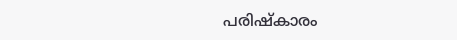പരിഷ്‌കാരം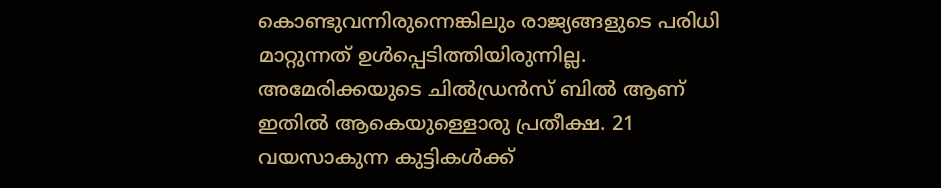കൊണ്ടുവന്നിരുന്നെങ്കിലും രാജ്യങ്ങളുടെ പരിധി മാറ്റുന്നത് ഉള്‍പ്പെടിത്തിയിരുന്നില്ല. അമേരിക്കയുടെ ചില്‍ഡ്രന്‍സ് ബില്‍ ആണ് ഇതില്‍ ആകെയുള്ളൊരു പ്രതീക്ഷ. 21 വയസാകുന്ന കുട്ടികള്‍ക്ക്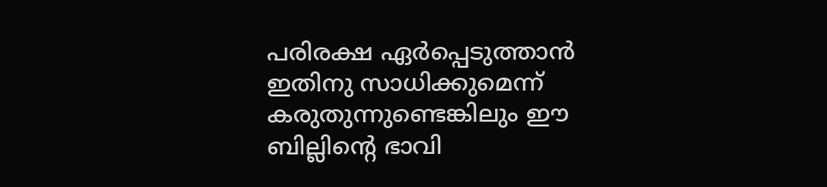പരിരക്ഷ ഏര്‍പ്പെടുത്താന്‍ ഇതിനു സാധിക്കുമെന്ന് കരുതുന്നുണ്ടെങ്കിലും ഈ ബില്ലിന്റെ ഭാവി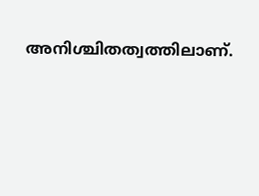അനിശ്ചിതത്വത്തിലാണ്.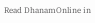Read DhanamOnline in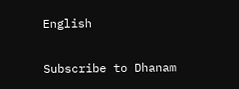English

Subscribe to Dhanam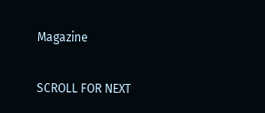Magazine

SCROLL FOR NEXT